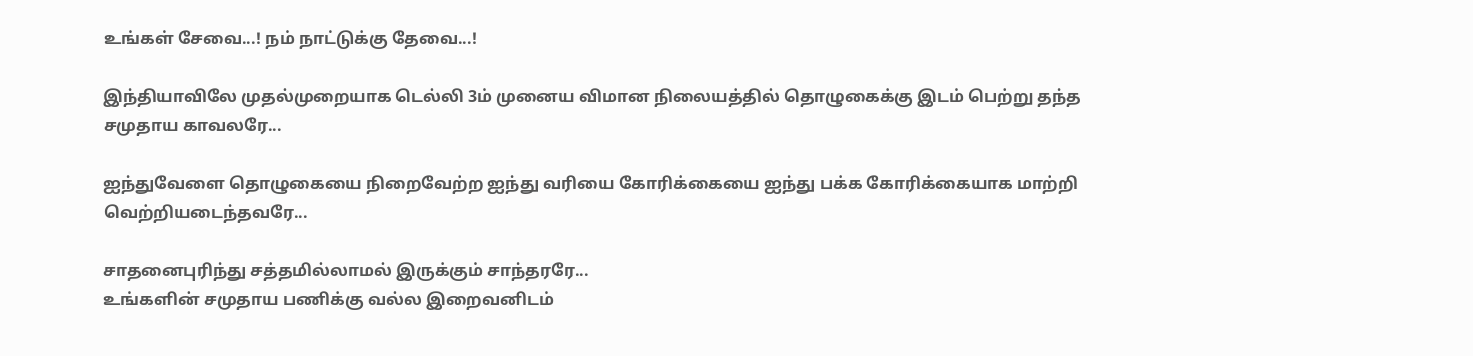உங்கள் சேவை...! நம் நாட்டுக்கு தேவை...!

இந்தியாவிலே முதல்முறையாக டெல்லி 3ம் முனைய விமான நிலையத்தில் தொழுகைக்கு இடம் பெற்று தந்த சமுதாய காவலரே...

ஐந்துவேளை தொழுகையை நிறைவேற்ற ஐந்து வரியை கோரிக்கையை ஐந்து பக்க கோரிக்கையாக மாற்றி வெற்றியடைந்தவரே...

சாதனைபுரிந்து சத்தமில்லாமல் இருக்கும் சாந்தரரே...
உங்களின் சமுதாய பணிக்கு வல்ல இறைவனிடம்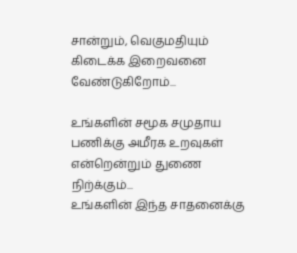சான்றும், வெகுமதியும் கிடைக்க இறைவனை வேண்டுகிறோம்...

உங்களின் சமூக சமுதாய பணிக்கு அமீரக உறவுகள் என்றென்றும் துணை நிற்க்கும்...
உங்களின் இந்த சாதனைக்கு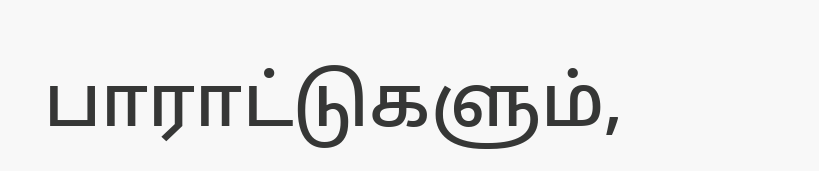பாராட்டுகளும்,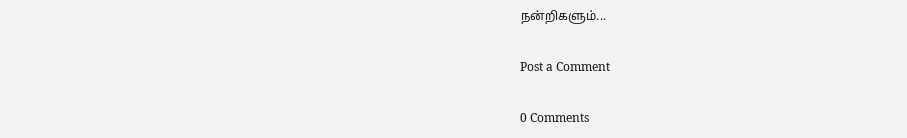நன்றிகளும்...

Post a Comment

0 Comments